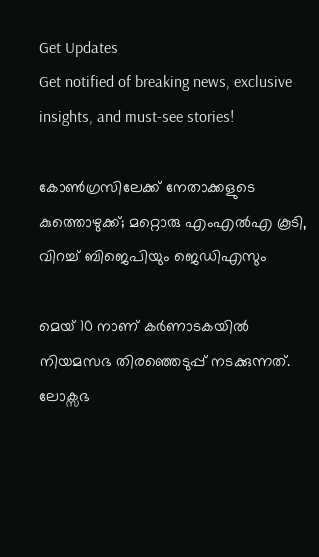Get Updates
Get notified of breaking news, exclusive insights, and must-see stories!

കോൺഗ്രസിലേക്ക് നേതാക്കളുടെ കുത്തൊഴുക്ക്; മറ്റൊരു എംഎൽഎ കൂടി, വിറച്ച് ബിജെപിയും ജെഡിഎസും

മെയ് 10 നാണ് കർണാടകയിൽ നിയമസഭ തിരഞ്ഞെടുപ്പ് നടക്കുന്നത്. ലോക്സഭ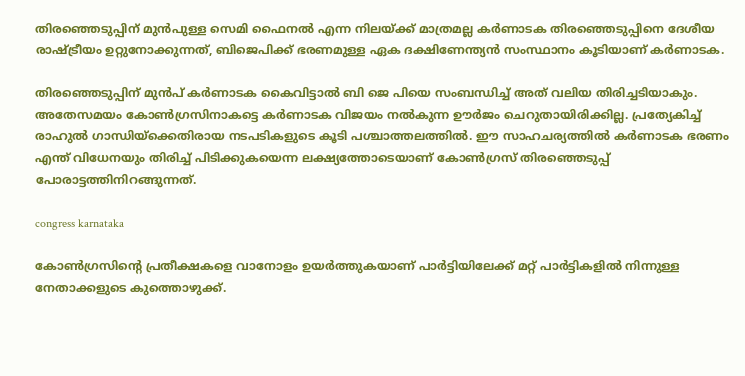തിരഞ്ഞെടുപ്പിന് മുൻപുള്ള സെമി ഫൈനൽ എന്ന നിലയ്ക്ക് മാത്രമല്ല കർണാടക തിരഞ്ഞെടുപ്പിനെ ദേശീയ രാഷ്ട്രീയം ഉറ്റുനോക്കുന്നത്, ബിജെപിക്ക് ഭരണമുള്ള ഏക ദക്ഷിണേന്ത്യൻ സംസ്ഥാനം കൂടിയാണ് കർണാടക.

തിരഞ്ഞെടുപ്പിന് മുൻപ് കർണാടക കൈവിട്ടാൽ ബി ജെ പിയെ സംബന്ധിച്ച് അത് വലിയ തിരിച്ചടിയാകും. അതേസമയം കോൺഗ്രസിനാകട്ടെ കർണാടക വിജയം നൽകുന്ന ഊർജം ചെറുതായിരിക്കില്ല. പ്രത്യേകിച്ച് രാഹുൽ ഗാന്ധിയ്ക്കെതിരായ നടപടികളുടെ കൂടി പശ്ചാത്തലത്തിൽ. ഈ സാഹചര്യത്തിൽ കർണാടക ഭരണം എന്ത് വിധേനയും തിരിച്ച് പിടിക്കുകയെന്ന ലക്ഷ്യത്തോടെയാണ് കോൺഗ്രസ് തിരഞ്ഞെടുപ്പ് പോരാട്ടത്തിനിറങ്ങുന്നത്.

congress karnataka

കോൺഗ്രസിന്റെ പ്രതീക്ഷകളെ വാനോളം ഉയർത്തുകയാണ് പാർട്ടിയിലേക്ക് മറ്റ് പാർട്ടികളിൽ നിന്നുള്ള നേതാക്കളുടെ കുത്തൊഴുക്ക്.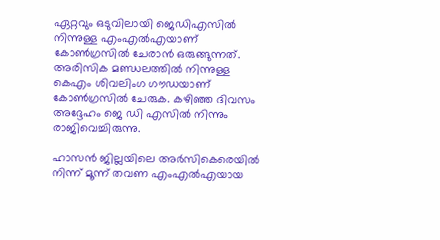ഏറ്റവും ഒടുവിലായി ജെഡിഎസിൽ നിന്നുള്ള എംഎൽഎയാണ് കോൺഗ്രസിൽ ചേരാൻ ഒരുങ്ങുന്നത്. അരിസിക മണ്ഡലത്തിൽ നിന്നുള്ള കെഎം ശിവലിംഗ ഗൗഡയാണ് കോൺഗ്രസിൽ ചേരുക. കഴിഞ്ഞ ദിവസം അദ്ദേഹം ജെ ഡി എസിൽ നിന്നും രാജിവെച്ചിരുന്നു.

ഹാസൻ ജില്ലയിലെ അർസികെരെയിൽ നിന്ന് മൂന്ന് തവണ എംഎൽഎയായ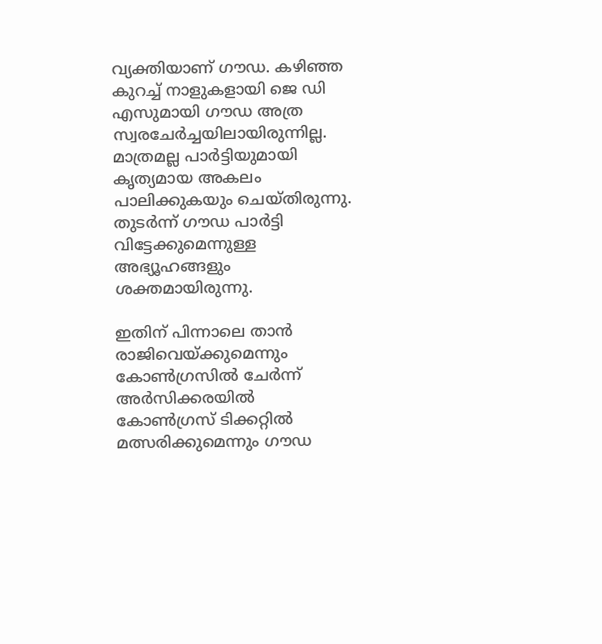വ്യക്തിയാണ് ഗൗഡ. കഴിഞ്ഞ കുറച്ച് നാളുകളായി ജെ ഡി എസുമായി ഗൗഡ അത്ര സ്വരചേർച്ചയിലായിരുന്നില്ല. മാത്രമല്ല പാർട്ടിയുമായി കൃത്യമായ അകലം പാലിക്കുകയും ചെയ്തിരുന്നു. തുടർന്ന് ഗൗഡ പാർട്ടി വിട്ടേക്കുമെന്നുള്ള അഭ്യൂഹങ്ങളും ശക്തമായിരുന്നു.

ഇതിന് പിന്നാലെ താൻ രാജിവെയ്ക്കുമെന്നും കോൺഗ്രസിൽ ചേർന്ന് അർസിക്കരയിൽ കോൺഗ്രസ് ടിക്കറ്റിൽ മത്സരിക്കുമെന്നും ഗൗഡ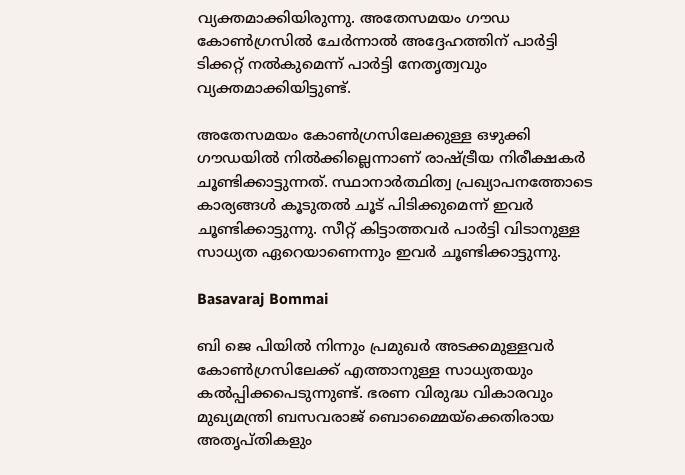വ്യക്തമാക്കിയിരുന്നു. അതേസമയം ഗൗഡ കോൺഗ്രസിൽ ചേർന്നാൽ അദ്ദേഹത്തിന് പാർട്ടി ടിക്കറ്റ് നൽകുമെന്ന് പാർട്ടി നേതൃത്വവും വ്യക്തമാക്കിയിട്ടുണ്ട്.

അതേസമയം കോൺഗ്രസിലേക്കുള്ള ഒഴുക്കി ഗൗഡയിൽ നിൽക്കില്ലെന്നാണ് രാഷ്ട്രീയ നിരീക്ഷകർ ചൂണ്ടിക്കാട്ടുന്നത്. സ്ഥാനാർത്ഥിത്വ പ്രഖ്യാപനത്തോടെ കാര്യങ്ങൾ കൂടുതൽ ചൂട് പിടിക്കുമെന്ന് ഇവർ ചൂണ്ടിക്കാട്ടുന്നു. സീറ്റ് കിട്ടാത്തവർ പാർട്ടി വിടാനുള്ള സാധ്യത ഏറെയാണെന്നും ഇവർ ചൂണ്ടിക്കാട്ടുന്നു.

Basavaraj Bommai

ബി ജെ പിയിൽ നിന്നും പ്രമുഖർ അടക്കമുള്ളവർ കോൺഗ്രസിലേക്ക് എത്താനുള്ള സാധ്യതയും കൽപ്പിക്കപെടുന്നുണ്ട്. ഭരണ വിരുദ്ധ വികാരവും മുഖ്യമന്ത്രി ബസവരാജ് ബൊമ്മൈയ്ക്കെതിരായ അതൃപ്തികളും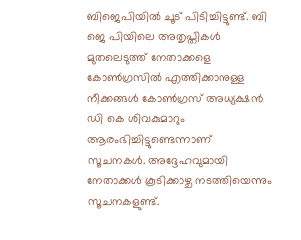ബിജെപിയിൽ ചൂട് പിടിച്ചിട്ടുണ്ട്. ബി ജെ പിയിലെ അതൃപ്തികൾ മുതലെടുത്ത് നേതാക്കളെ കോൺഗ്രസിൽ എത്തിക്കാനുള്ള നീക്കങ്ങൾ കോൺഗ്രസ് അധ്യക്ഷൻ ഡി കെ ശിവകുമാറും ആരംഭിച്ചിട്ടുണ്ടെന്നാണ് സൂചനകൾ. അദ്ദേഹവുമായി നേതാക്കൾ കൂടിക്കാഴ്ച നടത്തിയെന്നും സൂചനകളുണ്ട്.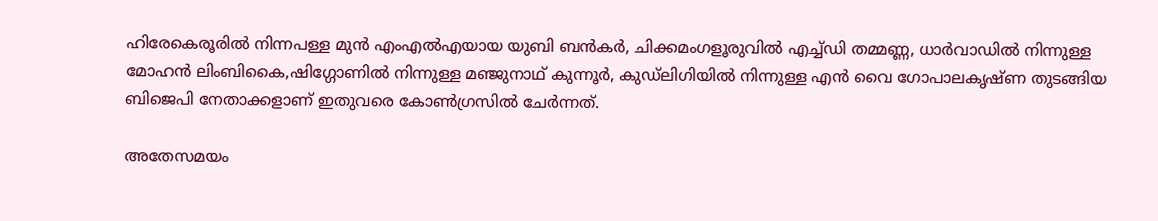ഹിരേകെരൂരിൽ നിന്നപള്ള മുൻ എംഎൽഎയായ യുബി ബൻകർ, ചിക്കമംഗളൂരുവിൽ എച്ച്‌ഡി തമ്മണ്ണ, ധാർവാഡിൽ നിന്നുള്ള മോഹൻ ലിംബികൈ,ഷിഗ്ഗോണിൽ നിന്നുള്ള മഞ്ജുനാഥ് കുന്നൂർ, കുഡ്‌ലിഗിയിൽ നിന്നുള്ള എൻ വൈ ഗോപാലകൃഷ്ണ തുടങ്ങിയ ബിജെപി നേതാക്കളാണ് ഇതുവരെ കോൺഗ്രസിൽ ചേർന്നത്.

അതേസമയം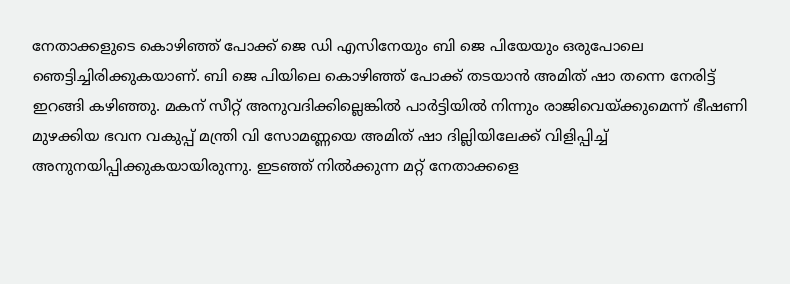നേതാക്കളുടെ കൊഴിഞ്ഞ് പോക്ക് ജെ ഡി എസിനേയും ബി ജെ പിയേയും ഒരുപോലെ ഞെട്ടിച്ചിരിക്കുകയാണ്. ബി ജെ പിയിലെ കൊഴിഞ്ഞ് പോക്ക് തടയാൻ അമിത് ഷാ തന്നെ നേരിട്ട് ഇറങ്ങി കഴിഞ്ഞു. മകന് സീറ്റ് അനുവദിക്കില്ലെങ്കിൽ പാർട്ടിയിൽ നിന്നും രാജിവെയ്ക്കുമെന്ന് ഭീഷണി മുഴക്കിയ ഭവന വകുപ്പ് മന്ത്രി വി സോമണ്ണയെ അമിത് ഷാ ദില്ലിയിലേക്ക് വിളിപ്പിച്ച് അനുനയിപ്പിക്കുകയായിരുന്നു. ഇടഞ്ഞ് നിൽക്കുന്ന മറ്റ് നേതാക്കളെ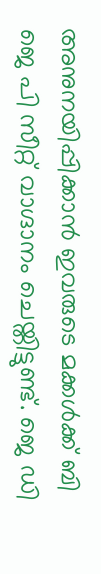അനുനയിപ്പിക്കാൻ ഇവരുടെ മക്കൾക്ക് ബി ജെ പി സീറ്റ് വാഗ്ദാനം ചെയ്തിട്ടുണ്ട്. ജെ ഡി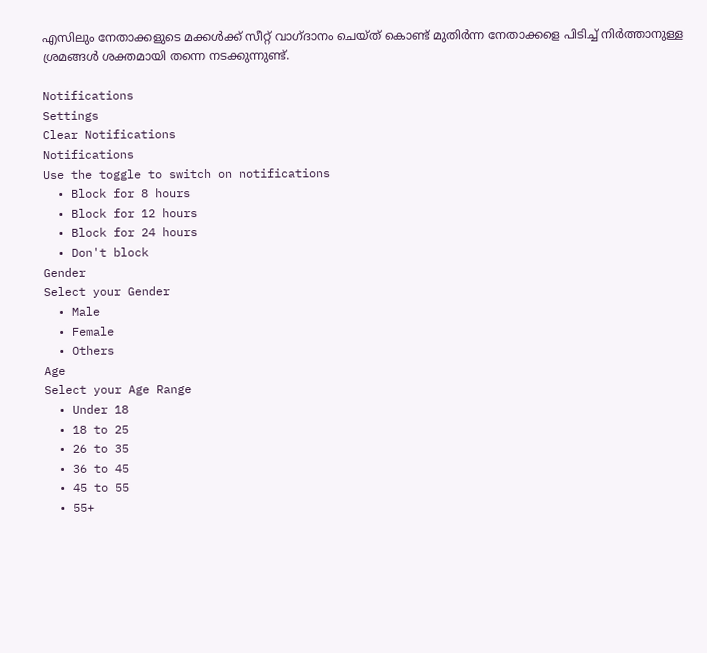എസിലും നേതാക്കളുടെ മക്കൾക്ക് സീറ്റ് വാഗ്ദാനം ചെയ്ത് കൊണ്ട് മുതിർന്ന നേതാക്കളെ പിടിച്ച് നിർത്താനുള്ള ശ്രമങ്ങൾ ശക്തമായി തന്നെ നടക്കുന്നുണ്ട്.

Notifications
Settings
Clear Notifications
Notifications
Use the toggle to switch on notifications
  • Block for 8 hours
  • Block for 12 hours
  • Block for 24 hours
  • Don't block
Gender
Select your Gender
  • Male
  • Female
  • Others
Age
Select your Age Range
  • Under 18
  • 18 to 25
  • 26 to 35
  • 36 to 45
  • 45 to 55
  • 55+